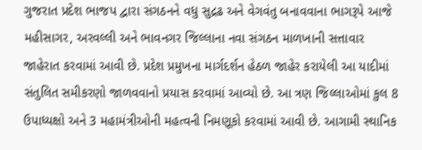ગુજરાત પ્રદેશ ભાજપ દ્વારા સંગઠનને વધુ સુદ્રઢ અને વેગવંતુ બનાવવાના ભાગરૂપે આજે મહીસાગર, અરવલ્લી અને ભાવનગર જિલ્લાના નવા સંગઠન માળખાની સત્તાવાર જાહેરાત કરવામાં આવી છે. પ્રદેશ પ્રમુખના માર્ગદર્શન હેઠળ જાહેર કરાયેલી આ યાદીમાં સંતુલિત સમીકરણો જાળવવાનો પ્રયાસ કરવામાં આવ્યો છે. આ ત્રણ જિલ્લાઓમાં કુલ 8 ઉપાધ્યક્ષો અને 3 મહામંત્રીઓની મહત્વની નિમણૂકો કરવામાં આવી છે. આગામી સ્થાનિક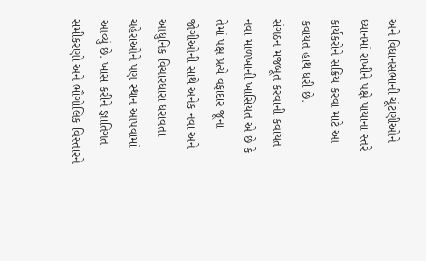અને વિધાનસભાની ચૂંટણીઓને ધ્યાનમાં રાખીને પક્ષે પાયાના સ્તરે કાર્યકરોને સક્રિય કરવા માટે આ કવાયત હાથ ધરી છે.
સંગઠન મજબૂત કરવાની કવાયત
નવા માળખાની ખાસિયત એ છે કે તેમાં પક્ષ પ્રત્યે વફાદાર જૂના જોગીઓની સાથે અનેક નવા અને આધુનિક વિચારધારા ધરાવતા ચહેરાઓને પણ સ્થાન આપવામાં આવ્યું છે. ખાસ કરીને જ્ઞાતિગત સમીકરણો અને ભૌગોલિક વિસ્તારને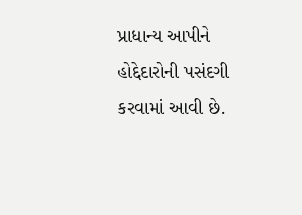પ્રાધાન્ય આપીને હોદ્દેદારોની પસંદગી કરવામાં આવી છે.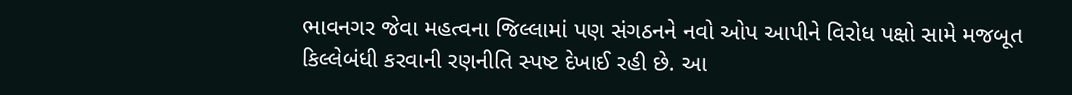ભાવનગર જેવા મહત્વના જિલ્લામાં પણ સંગઠનને નવો ઓપ આપીને વિરોધ પક્ષો સામે મજબૂત કિલ્લેબંધી કરવાની રણનીતિ સ્પષ્ટ દેખાઈ રહી છે. આ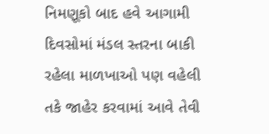નિમણૂકો બાદ હવે આગામી દિવસોમાં મંડલ સ્તરના બાકી રહેલા માળખાઓ પણ વહેલી તકે જાહેર કરવામાં આવે તેવી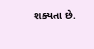શક્યતા છે.